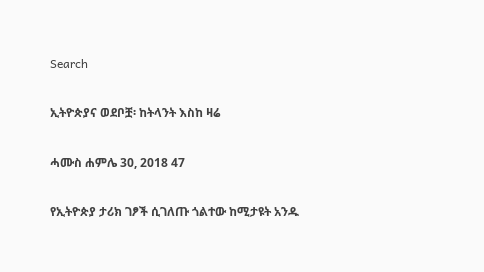Search

ኢትዮጵያና ወደቦቿ፡ ከትላንት እስከ ዛሬ

ሓሙስ ሐምሌ 30, 2018 47

የኢትዮጵያ ታሪክ ገፆች ሲገለጡ ጎልተው ከሚታዩት አንዱ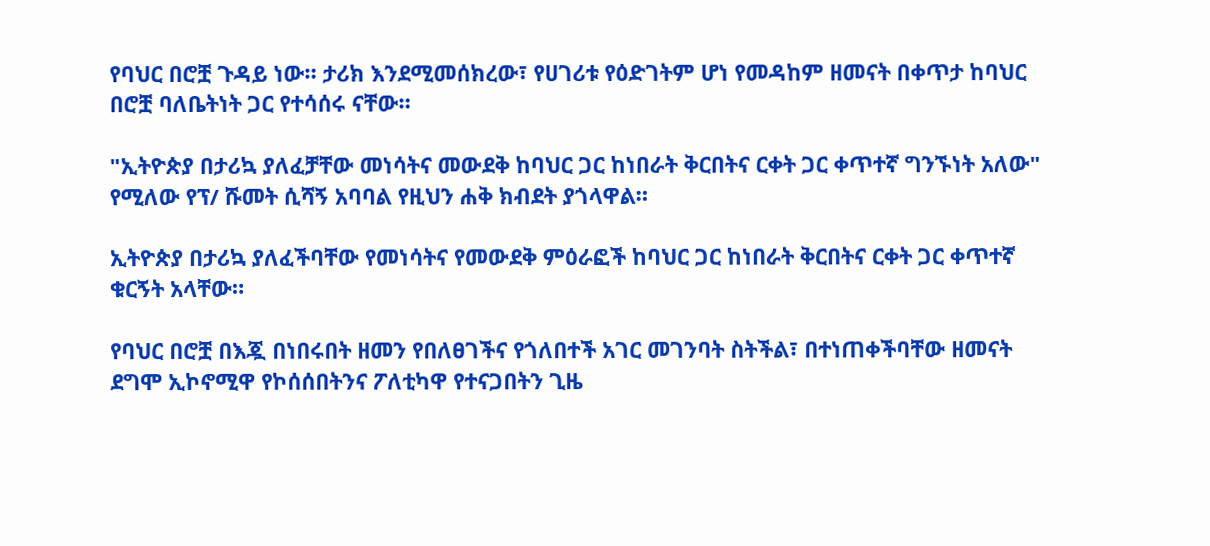የባህር በሮቿ ጉዳይ ነው። ታሪክ እንደሚመሰክረው፣ የሀገሪቱ የዕድገትም ሆነ የመዳከም ዘመናት በቀጥታ ከባህር በሮቿ ባለቤትነት ጋር የተሳሰሩ ናቸው።

"ኢትዮጵያ በታሪኳ ያለፈቻቸው መነሳትና መውደቅ ከባህር ጋር ከነበራት ቅርበትና ርቀት ጋር ቀጥተኛ ግንኙነት አለው" የሚለው የፕ/ ሹመት ሲሻኝ አባባል የዚህን ሐቅ ክብደት ያጎላዋል።

ኢትዮጵያ በታሪኳ ያለፈችባቸው የመነሳትና የመውደቅ ምዕራፎች ከባህር ጋር ከነበራት ቅርበትና ርቀት ጋር ቀጥተኛ ቁርኝት አላቸው።

የባህር በሮቿ በእጇ በነበሩበት ዘመን የበለፀገችና የጎለበተች አገር መገንባት ስትችል፣ በተነጠቀችባቸው ዘመናት ደግሞ ኢኮኖሚዋ የኮሰሰበትንና ፖለቲካዋ የተናጋበትን ጊዜ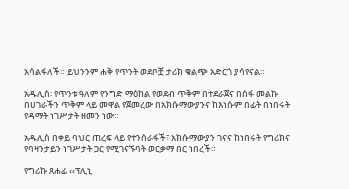አሳልፋለች። ይህንንም ሐቅ የጥንት ወደቦቿ ታሪክ ቁልጭ አድርጎ ያሳየናል።

አዱሊስ፡ የጥንቱ ዓለም የንግድ ማዕከል የወደብ ጥቅም በተደራጀና በሰፋ መልኩ በሀገራችን ጥቅም ላይ መዋል የጀመረው በአክሱማውያንና ከእነሱም በፊት በነበሩት የዳማት ነገሥታት ዘመን ነው።

አዱሊስ በቀይ ባህር ጠረፍ ላይ የተንሰራፋች፣ አክሱማውያን ገናና ከነበሩት የግሪክና የባዛንታይን ነገሥታት ጋር የሚገናኙባት ወርቃማ በር ነበረች።

የግሪኩ ጸሐፊ ‹‹ፕሊኒ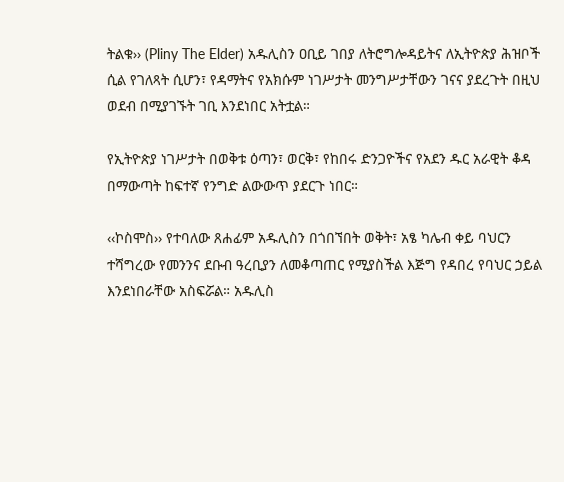ትልቁ›› (Pliny The Elder) አዱሊስን ዐቢይ ገበያ ለትሮግሎዳይትና ለኢትዮጵያ ሕዝቦች ሲል የገለጻት ሲሆን፣ የዳማትና የአክሱም ነገሥታት መንግሥታቸውን ገናና ያደረጉት በዚህ ወደብ በሚያገኙት ገቢ እንደነበር አትቷል።

የኢትዮጵያ ነገሥታት በወቅቱ ዕጣን፣ ወርቅ፣ የከበሩ ድንጋዮችና የአደን ዱር አራዊት ቆዳ በማውጣት ከፍተኛ የንግድ ልውውጥ ያደርጉ ነበር።

‹‹ኮስሞስ›› የተባለው ጸሐፊም አዱሊስን በጎበኘበት ወቅት፣ አፄ ካሌብ ቀይ ባህርን ተሻግረው የመንንና ደቡብ ዓረቢያን ለመቆጣጠር የሚያስችል እጅግ የዳበረ የባህር ኃይል እንደነበራቸው አስፍሯል። አዱሊስ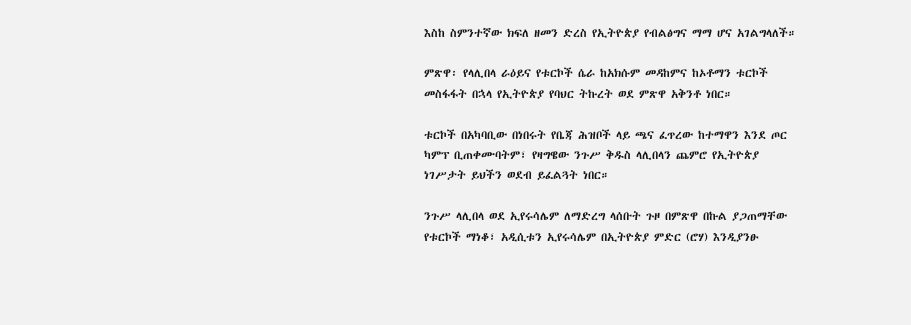እስከ ስምንተኛው ክፍለ ዘመን ድረስ የኢትዮጵያ የብልፅግና ማማ ሆና አገልግላለች።

ምጽዋ፡ የላሊበላ ራዕይና የቱርኮች ሴራ ከአክሱም መዳከምና ከኦቶማን ቱርኮች መስፋፋት በኋላ የኢትዮጵያ የባህር ትኩረት ወደ ምጽዋ አቅንቶ ነበር።

ቱርኮች በአካባቢው በነበሩት የቤጃ ሕዝቦች ላይ ጫና ፈጥረው ከተማዋን እንደ ጦር ካምፕ ቢጠቀሙባትም፣ የዛግዌው ንጉሥ ቅዱስ ላሊበላን ጨምሮ የኢትዮጵያ ነገሥታት ይህችን ወደብ ይፈልጓት ነበር።

ንጉሥ ላሊበላ ወደ ኢየሩሳሌም ለማድረግ ላሰቡት ጉዞ በምጽዋ በኩል ያጋጠማቸው የቱርኮች ማነቆ፣ አዲሲቱን ኢየሩሳሌም በኢትዮጵያ ምድር (ሮሃ) እንዲያንፁ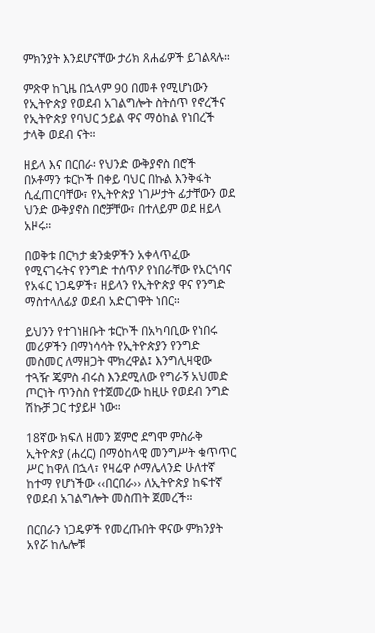ምክንያት እንደሆናቸው ታሪክ ጸሐፊዎች ይገልጻሉ።

ምጽዋ ከጊዜ በኋላም 90 በመቶ የሚሆነውን የኢትዮጵያ የወደብ አገልግሎት ስትሰጥ የኖረችና የኢትዮጵያ የባህር ኃይል ዋና ማዕከል የነበረች ታላቅ ወደብ ናት።

ዘይላ እና በርበራ፡ የህንድ ውቅያኖስ በሮች በኦቶማን ቱርኮች በቀይ ባህር በኩል እንቅፋት ሲፈጠርባቸው፣ የኢትዮጵያ ነገሥታት ፊታቸውን ወደ ህንድ ውቅያኖስ በሮቻቸው፣ በተለይም ወደ ዘይላ አዞሩ።

በወቅቱ በርካታ ቋንቋዎችን አቀላጥፈው የሚናገሩትና የንግድ ተሰጥዖ የነበራቸው የአርጎባና የአፋር ነጋዴዎች፣ ዘይላን የኢትዮጵያ ዋና የንግድ ማስተላለፊያ ወደብ አድርገዋት ነበር።

ይህንን የተገነዘቡት ቱርኮች በአካባቢው የነበሩ መሪዎችን በማነሳሳት የኢትዮጵያን የንግድ መስመር ለማዘጋት ሞክረዋል፤ እንግሊዛዊው ተጓዥ ጄምስ ብሩስ እንደሚለው የግራኝ አህመድ ጦርነት ጥንስስ የተጀመረው ከዚሁ የወደብ ንግድ ሽኩቻ ጋር ተያይዞ ነው።

18ኛው ክፍለ ዘመን ጀምሮ ደግሞ ምስራቅ ኢትዮጵያ (ሐረር) በማዕከላዊ መንግሥት ቁጥጥር ሥር ከዋለ በኋላ፣ የዛሬዋ ሶማሌላንድ ሁለተኛ ከተማ የሆነችው ‹‹በርበራ›› ለኢትዮጵያ ከፍተኛ የወደብ አገልግሎት መስጠት ጀመረች።

በርበራን ነጋዴዎች የመረጡበት ዋናው ምክንያት አየሯ ከሌሎቹ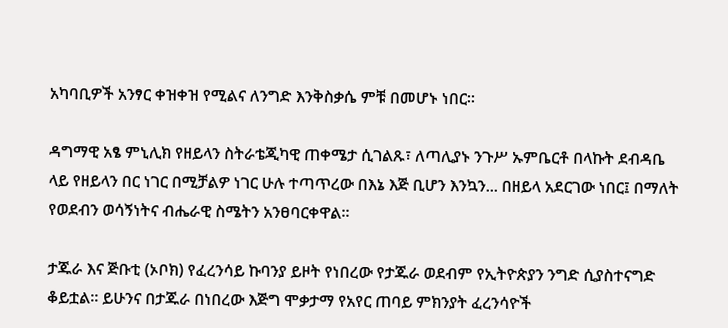አካባቢዎች አንፃር ቀዝቀዝ የሚልና ለንግድ እንቅስቃሴ ምቹ በመሆኑ ነበር።

ዳግማዊ አፄ ምኒሊክ የዘይላን ስትራቴጂካዊ ጠቀሜታ ሲገልጹ፣ ለጣሊያኑ ንጉሥ ኡምቤርቶ በላኩት ደብዳቤ ላይ የዘይላን በር ነገር በሚቻልዎ ነገር ሁሉ ተጣጥረው በእኔ እጅ ቢሆን እንኳን... በዘይላ አደርገው ነበር፤ በማለት የወደብን ወሳኝነትና ብሔራዊ ስሜትን አንፀባርቀዋል።

ታጁራ እና ጅቡቲ (ኦቦክ) የፈረንሳይ ኩባንያ ይዞት የነበረው የታጁራ ወደብም የኢትዮጵያን ንግድ ሲያስተናግድ ቆይቷል። ይሁንና በታጁራ በነበረው እጅግ ሞቃታማ የአየር ጠባይ ምክንያት ፈረንሳዮች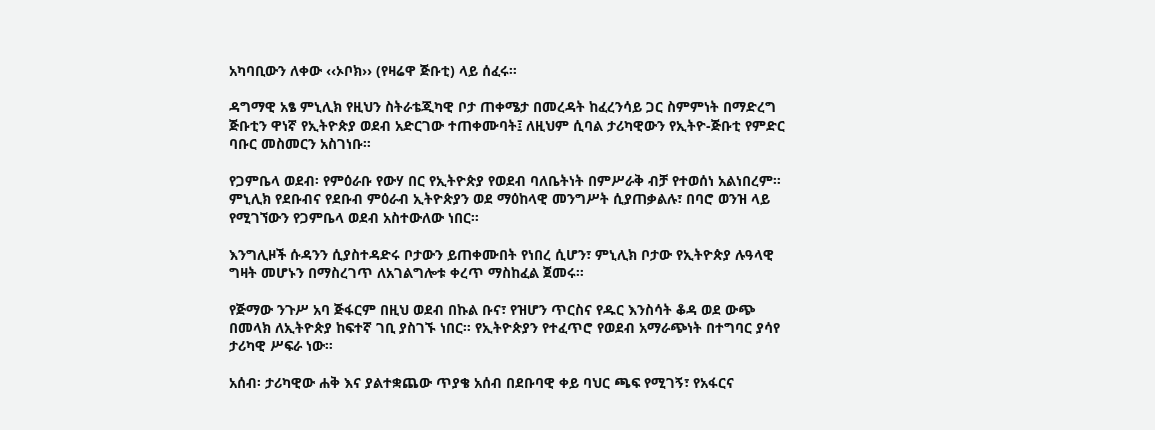አካባቢውን ለቀው ‹‹ኦቦክ›› (የዛሬዋ ጅቡቲ) ላይ ሰፈሩ።

ዳግማዊ አፄ ምኒሊክ የዚህን ስትራቴጂካዊ ቦታ ጠቀሜታ በመረዳት ከፈረንሳይ ጋር ስምምነት በማድረግ ጅቡቲን ዋነኛ የኢትዮጵያ ወደብ አድርገው ተጠቀሙባት፤ ለዚህም ሲባል ታሪካዊውን የኢትዮ-ጅቡቲ የምድር ባቡር መስመርን አስገነቡ።

የጋምቤላ ወደብ፡ የምዕራቡ የውሃ በር የኢትዮጵያ የወደብ ባለቤትነት በምሥራቅ ብቻ የተወሰነ አልነበረም። ምኒሊክ የደቡብና የደቡብ ምዕራብ ኢትዮጵያን ወደ ማዕከላዊ መንግሥት ሲያጠቃልሉ፣ በባሮ ወንዝ ላይ የሚገኘውን የጋምቤላ ወደብ አስተውለው ነበር።

እንግሊዞች ሱዳንን ሲያስተዳድሩ ቦታውን ይጠቀሙበት የነበረ ሲሆን፣ ምኒሊክ ቦታው የኢትዮጵያ ሉዓላዊ ግዛት መሆኑን በማስረገጥ ለአገልግሎቱ ቀረጥ ማስከፈል ጀመሩ።

የጅማው ንጉሥ አባ ጅፋርም በዚህ ወደብ በኩል ቡና፣ የዝሆን ጥርስና የዱር እንስሳት ቆዳ ወደ ውጭ በመላክ ለኢትዮጵያ ከፍተኛ ገቢ ያስገኙ ነበር። የኢትዮጵያን የተፈጥሮ የወደብ አማራጭነት በተግባር ያሳየ ታሪካዊ ሥፍራ ነው።

አሰብ፡ ታሪካዊው ሐቅ እና ያልተቋጨው ጥያቄ አሰብ በደቡባዊ ቀይ ባህር ጫፍ የሚገኝ፣ የአፋርና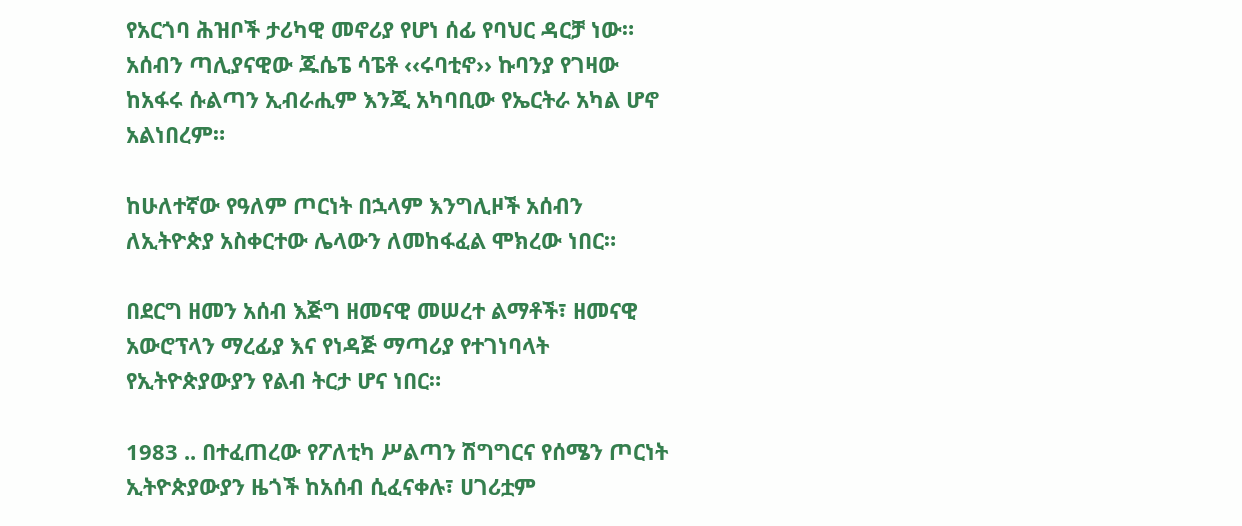የአርጎባ ሕዝቦች ታሪካዊ መኖሪያ የሆነ ሰፊ የባህር ዳርቻ ነው። አሰብን ጣሊያናዊው ጁሴፔ ሳፔቶ ‹‹ሩባቲኖ›› ኩባንያ የገዛው ከአፋሩ ሱልጣን ኢብራሒም እንጂ አካባቢው የኤርትራ አካል ሆኖ አልነበረም።

ከሁለተኛው የዓለም ጦርነት በኋላም እንግሊዞች አሰብን ለኢትዮጵያ አስቀርተው ሌላውን ለመከፋፈል ሞክረው ነበር።

በደርግ ዘመን አሰብ እጅግ ዘመናዊ መሠረተ ልማቶች፣ ዘመናዊ አውሮፕላን ማረፊያ እና የነዳጅ ማጣሪያ የተገነባላት የኢትዮጵያውያን የልብ ትርታ ሆና ነበር።

1983 .. በተፈጠረው የፖለቲካ ሥልጣን ሽግግርና የሰሜን ጦርነት ኢትዮጵያውያን ዜጎች ከአሰብ ሲፈናቀሉ፣ ሀገሪቷም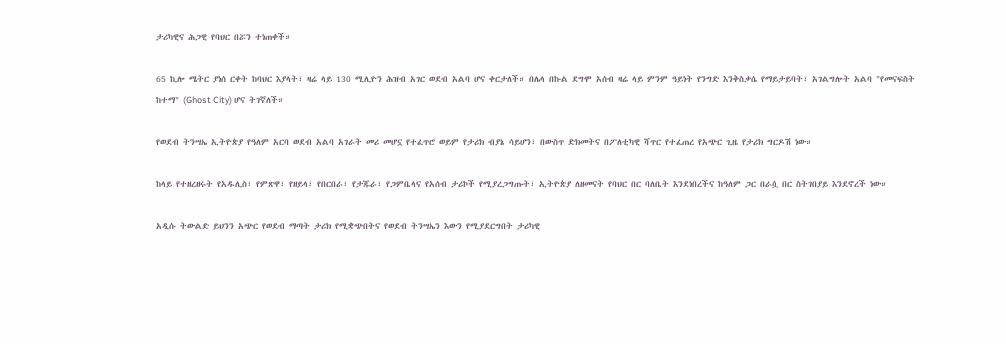ታሪካዊና ሕጋዊ የባህር በሯን ተነጠቀች።

65 ኪሎ ሜትር ያነሰ ርቀት ከባህር እያላት፣ ዛሬ ላይ 130 ሚሊዮን ሕዝብ አገር ወደብ አልባ ሆና ቀርታለች። በሌላ በኩል ደግሞ አሰብ ዛሬ ላይ ምንም ዓይነት የንግድ እንቅስቃሴ የማይታይባት፣ አገልግሎት አልባ "የመናፍስት ከተማ" (Ghost City) ሆና ትገኛለች።

የወደብ ትንሣኤ ኢትዮጵያ የዓለም አርባ ወደብ አልባ አገራት መሪ መሆኗ የተፈጥሮ ወይም የታሪክ ብያኔ ሳይሆን፣ በውስጥ ድክመትና በፖለቲካዊ ሻጥር የተፈጠረ የአጭር ጊዜ የታሪክ ግርዶሽ ነው።

ከላይ የተዘረዘሩት የአዱሊስ፣ የምጽዋ፣ የዘይላ፣ የበርበራ፣ የታጁራ፣ የጋምቤላና የአሰብ ታሪኮች የሚያረጋግጡት፣ ኢትዮጵያ ለዘመናት የባህር በር ባለቤት እንደነበረችና ከዓለም ጋር በራሷ በር ስትገበያይ እንደኖረች ነው።

አዲሱ ትውልድ ይህንን አጭር የወደብ ማጣት ታሪክ የሚቋጭበትና የወደብ ትንሣኤን እውን የሚያደርግበት ታሪካዊ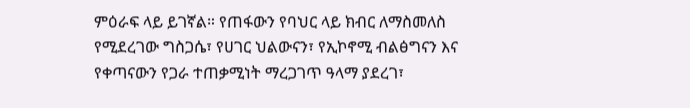ምዕራፍ ላይ ይገኛል። የጠፋውን የባህር ላይ ክብር ለማስመለስ የሚደረገው ግስጋሴ፣ የሀገር ህልውናን፣ የኢኮኖሚ ብልፅግናን እና የቀጣናውን የጋራ ተጠቃሚነት ማረጋገጥ ዓላማ ያደረገ፣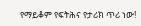የማይቆም የፍትሕና የታሪክ ጥሪ ነው!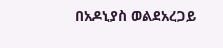በአዶኒያስ ወልደአረጋይ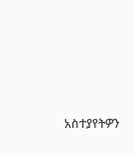አስተያየትዎን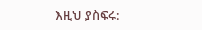እዚህ ያስፍሩ: